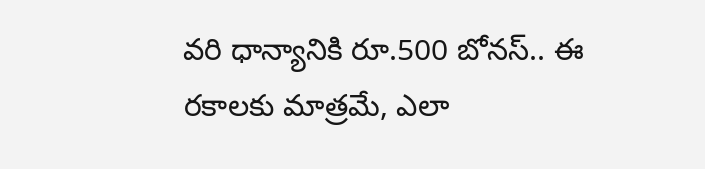వరి ధాన్యానికి రూ.500 బోనస్.. ఈ రకాలకు మాత్రమే, ఎలా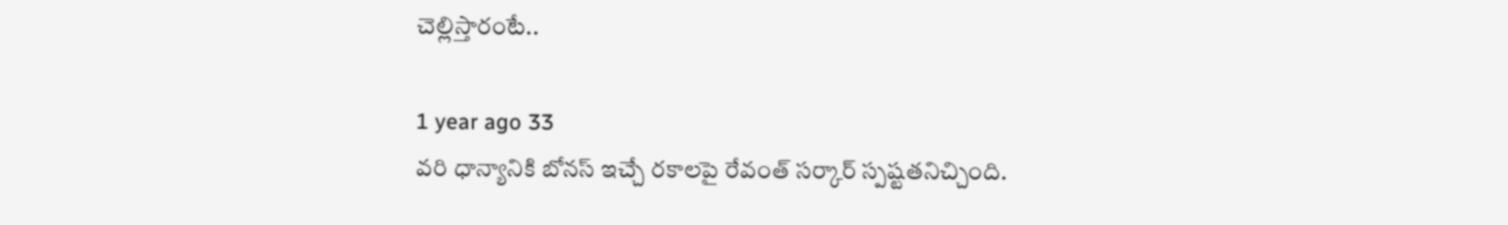చెల్లిస్తారంటే..

1 year ago 33
వరి ధాన్యానికి బోనస్ ఇచ్చే రకాలపై రేవంత్ సర్కార్ స్పష్టతనిచ్చింది.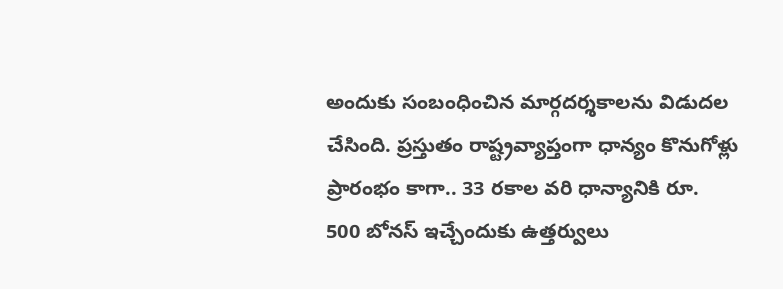అందుకు సంబంధించిన మార్గదర్శకాలను విడుదల చేసింది. ప్రస్తుతం రాష్ట్రవ్యాప్తంగా ధాన్యం కొనుగోళ్లు ప్రారంభం కాగా.. 33 రకాల వరి ధాన్యానికి రూ. 500 బోనస్ ఇచ్చేందుకు ఉత్తర్వులు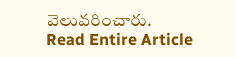వెలువరించారు.
Read Entire Article